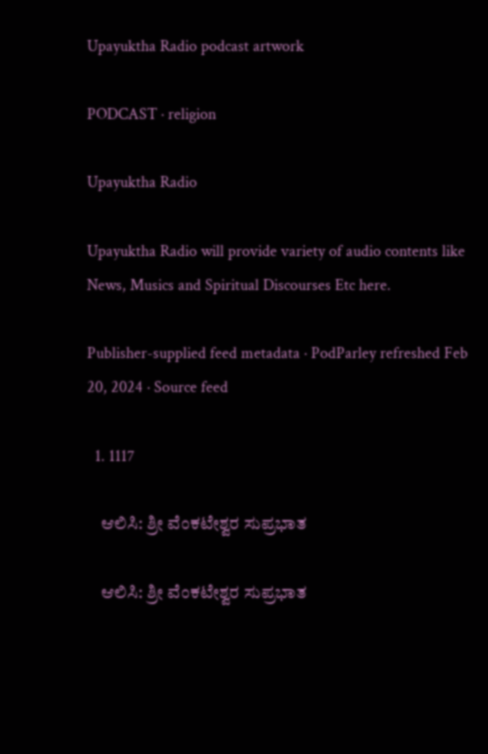Upayuktha Radio podcast artwork

PODCAST · religion

Upayuktha Radio

Upayuktha Radio will provide variety of audio contents like News, Musics and Spiritual Discourses Etc here.

Publisher-supplied feed metadata · PodParley refreshed Feb 20, 2024 · Source feed

  1. 1117

    ಆಲಿಸಿ: ಶ್ರೀ ವೆಂಕಟೇಶ್ವರ ಸುಪ್ರಭಾತ

    ಆಲಿಸಿ: ಶ್ರೀ ವೆಂಕಟೇಶ್ವರ ಸುಪ್ರಭಾತ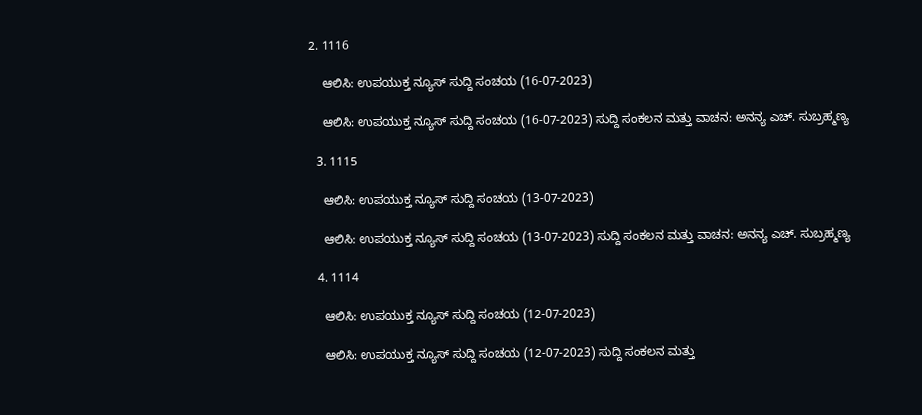2. 1116

    ಆಲಿಸಿ: ಉಪಯುಕ್ತ ನ್ಯೂಸ್ ಸುದ್ದಿ ಸಂಚಯ (16-07-2023)

    ಆಲಿಸಿ: ಉಪಯುಕ್ತ ನ್ಯೂಸ್ ಸುದ್ದಿ ಸಂಚಯ (16-07-2023) ಸುದ್ದಿ ಸಂಕಲನ ಮತ್ತು ವಾಚನ: ಅನನ್ಯ ಎಚ್. ಸುಬ್ರಹ್ಮಣ್ಯ

  3. 1115

    ಆಲಿಸಿ: ಉಪಯುಕ್ತ ನ್ಯೂಸ್ ಸುದ್ದಿ ಸಂಚಯ (13-07-2023)

    ಆಲಿಸಿ: ಉಪಯುಕ್ತ ನ್ಯೂಸ್ ಸುದ್ದಿ ಸಂಚಯ (13-07-2023) ಸುದ್ದಿ ಸಂಕಲನ ಮತ್ತು ವಾಚನ: ಅನನ್ಯ ಎಚ್‌. ಸುಬ್ರಹ್ಮಣ್ಯ

  4. 1114

    ಆಲಿಸಿ: ಉಪಯುಕ್ತ ನ್ಯೂಸ್ ಸುದ್ದಿ ಸಂಚಯ (12-07-2023)

    ಆಲಿಸಿ: ಉಪಯುಕ್ತ ನ್ಯೂಸ್ ಸುದ್ದಿ ಸಂಚಯ (12-07-2023) ಸುದ್ದಿ ಸಂಕಲನ ಮತ್ತು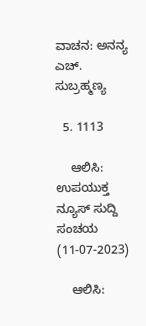ವಾಚನ: ಅನನ್ಯ ಎಚ್. ಸುಬ್ರಹ್ಮಣ್ಯ

  5. 1113

    ಆಲಿಸಿ: ಉಪಯುಕ್ತ ನ್ಯೂಸ್ ಸುದ್ದಿ ಸಂಚಯ (11-07-2023)

    ಆಲಿಸಿ: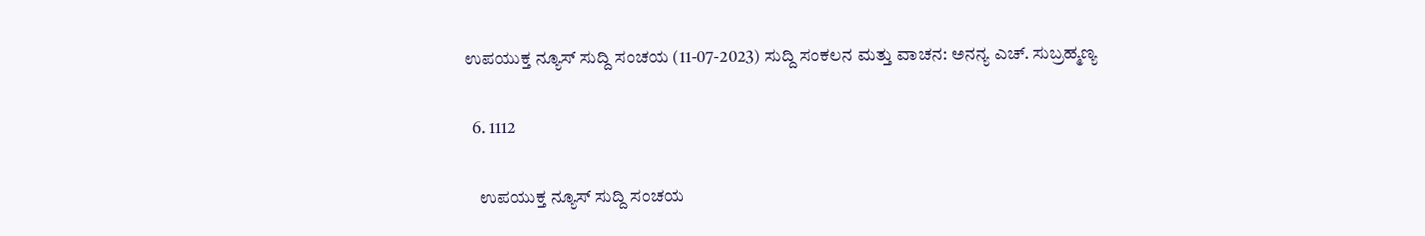ಉಪಯುಕ್ತ ನ್ಯೂಸ್ ಸುದ್ದಿ ಸಂಚಯ (11-07-2023) ಸುದ್ದಿ ಸಂಕಲನ ಮತ್ತು ವಾಚನ: ಅನನ್ಯ ಎಚ್. ಸುಬ್ರಹ್ಮಣ್ಯ

  6. 1112

    ಉಪಯುಕ್ತ ನ್ಯೂಸ್ ಸುದ್ದಿ ಸಂಚಯ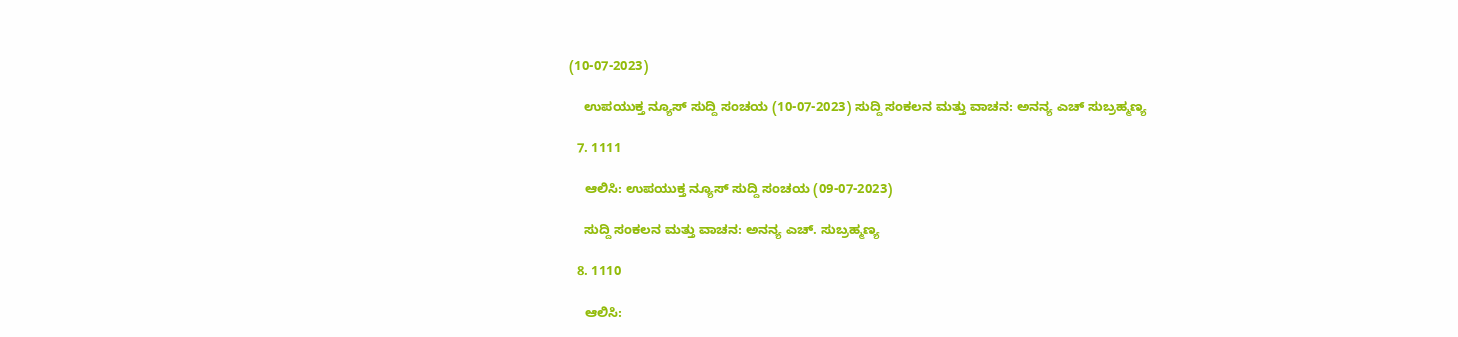(10-07-2023)

    ಉಪಯುಕ್ತ ನ್ಯೂಸ್ ಸುದ್ದಿ ಸಂಚಯ (10-07-2023) ಸುದ್ದಿ ಸಂಕಲನ ಮತ್ತು ವಾಚನ: ಅನನ್ಯ ಎಚ್‌ ಸುಬ್ರಹ್ಮಣ್ಯ

  7. 1111

    ಆಲಿಸಿ: ಉಪಯುಕ್ತ ನ್ಯೂಸ್ ಸುದ್ದಿ ಸಂಚಯ (09-07-2023)

    ಸುದ್ದಿ ಸಂಕಲನ ಮತ್ತು ವಾಚನ: ಅನನ್ಯ ಎಚ್. ಸುಬ್ರಹ್ಮಣ್ಯ

  8. 1110

    ಆಲಿಸಿ: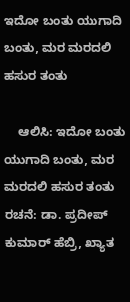ಇದೋ ಬಂತು ಯುಗಾದಿ ಬಂತು, ಮರ ಮರದಲಿ ಹಸುರ ತಂತು

    ಆಲಿಸಿ: ಇದೋ ಬಂತು ಯುಗಾದಿ ಬಂತು, ಮರ ಮರದಲಿ ಹಸುರ ತಂತು ರಚನೆ: ಡಾ. ಪ್ರದೀಪ್ ಕುಮಾರ್ ಹೆಬ್ರಿ, ಖ್ಯಾತ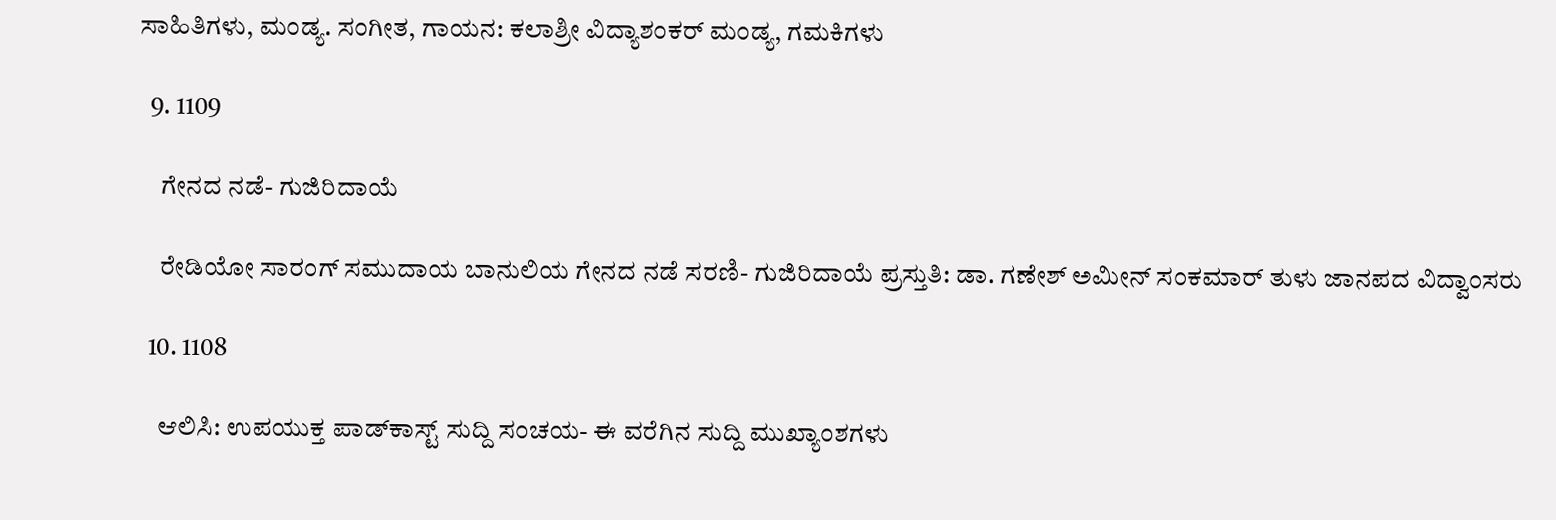ಸಾಹಿತಿಗಳು, ಮಂಡ್ಯ. ಸಂಗೀತ, ಗಾಯನ: ಕಲಾಶ್ರೀ ವಿದ್ಯಾಶಂಕರ್ ಮಂಡ್ಯ, ಗಮಕಿಗಳು

  9. 1109

    ಗೇನದ ನಡೆ- ಗುಜಿರಿದಾಯೆ

    ರೇಡಿಯೋ ಸಾರಂಗ್ ಸಮುದಾಯ ಬಾನುಲಿಯ ಗೇನದ ನಡೆ ಸರಣಿ- ಗುಜಿರಿದಾಯೆ ಪ್ರಸ್ತುತಿ: ಡಾ. ಗಣೇಶ್ ಅಮೀನ್‌ ಸಂಕಮಾರ್ ತುಳು ಜಾನಪದ ವಿದ್ವಾಂಸರು

  10. 1108

    ಆಲಿಸಿ: ಉಪಯುಕ್ತ ಪಾಡ್‌ಕಾಸ್ಟ್‌ ಸುದ್ದಿ ಸಂಚಯ- ಈ ವರೆಗಿನ ಸುದ್ದಿ ಮುಖ್ಯಾಂಶಗಳು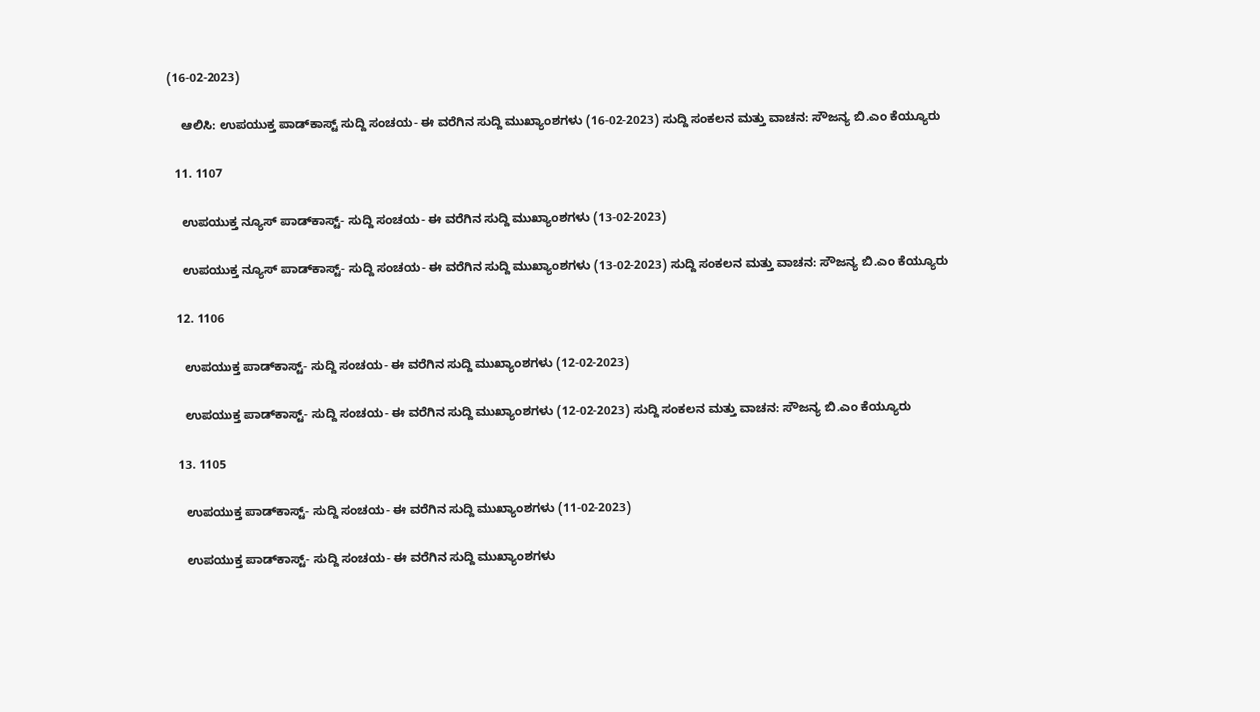(16-02-2023)

    ಆಲಿಸಿ: ಉಪಯುಕ್ತ ಪಾಡ್‌ಕಾಸ್ಟ್‌ ಸುದ್ದಿ ಸಂಚಯ- ಈ ವರೆಗಿನ ಸುದ್ದಿ ಮುಖ್ಯಾಂಶಗಳು (16-02-2023) ಸುದ್ದಿ ಸಂಕಲನ ಮತ್ತು ವಾಚನ: ಸೌಜನ್ಯ ಬಿ.ಎಂ ಕೆಯ್ಯೂರು

  11. 1107

    ಉಪಯುಕ್ತ ನ್ಯೂಸ್‌ ಪಾಡ್‌ಕಾಸ್ಟ್‌- ಸುದ್ದಿ ಸಂಚಯ- ಈ ವರೆಗಿನ ಸುದ್ದಿ ಮುಖ್ಯಾಂಶಗಳು (13-02-2023)

    ಉಪಯುಕ್ತ ನ್ಯೂಸ್‌ ಪಾಡ್‌ಕಾಸ್ಟ್‌- ಸುದ್ದಿ ಸಂಚಯ- ಈ ವರೆಗಿನ ಸುದ್ದಿ ಮುಖ್ಯಾಂಶಗಳು (13-02-2023) ಸುದ್ದಿ ಸಂಕಲನ ಮತ್ತು ವಾಚನ: ಸೌಜನ್ಯ ಬಿ.ಎಂ ಕೆಯ್ಯೂರು

  12. 1106

    ಉಪಯುಕ್ತ ಪಾಡ್‌ಕಾಸ್ಟ್‌- ಸುದ್ದಿ ಸಂಚಯ- ಈ ವರೆಗಿನ ಸುದ್ದಿ ಮುಖ್ಯಾಂಶಗಳು (12-02-2023)

    ಉಪಯುಕ್ತ ಪಾಡ್‌ಕಾಸ್ಟ್‌- ಸುದ್ದಿ ಸಂಚಯ- ಈ ವರೆಗಿನ ಸುದ್ದಿ ಮುಖ್ಯಾಂಶಗಳು (12-02-2023) ಸುದ್ದಿ ಸಂಕಲನ ಮತ್ತು ವಾಚನ: ಸೌಜನ್ಯ ಬಿ.ಎಂ ಕೆಯ್ಯೂರು

  13. 1105

    ಉಪಯುಕ್ತ ಪಾಡ್‌ಕಾಸ್ಟ್‌- ಸುದ್ದಿ ಸಂಚಯ- ಈ ವರೆಗಿನ ಸುದ್ದಿ ಮುಖ್ಯಾಂಶಗಳು (11-02-2023)

    ಉಪಯುಕ್ತ ಪಾಡ್‌ಕಾಸ್ಟ್‌- ಸುದ್ದಿ ಸಂಚಯ- ಈ ವರೆಗಿನ ಸುದ್ದಿ ಮುಖ್ಯಾಂಶಗಳು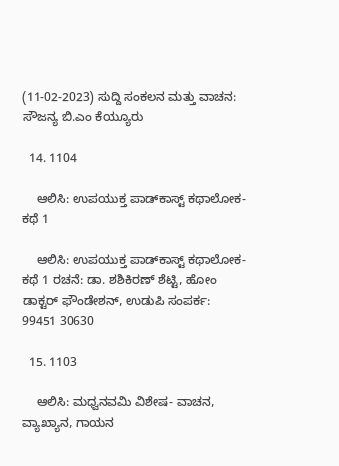(11-02-2023) ಸುದ್ದಿ ಸಂಕಲನ ಮತ್ತು ವಾಚನ: ಸೌಜನ್ಯ ಬಿ.ಎಂ ಕೆಯ್ಯೂರು

  14. 1104

    ಆಲಿಸಿ: ಉಪಯುಕ್ತ ಪಾಡ್‌ಕಾಸ್ಟ್‌ ಕಥಾಲೋಕ-ಕಥೆ 1

    ಆಲಿಸಿ: ಉಪಯುಕ್ತ ಪಾಡ್‌ಕಾಸ್ಟ್‌ ಕಥಾಲೋಕ-ಕಥೆ 1 ರಚನೆ: ಡಾ. ಶಶಿಕಿರಣ್ ಶೆಟ್ಟಿ, ಹೋಂ ಡಾಕ್ಟರ್ ಫೌಂಡೇಶನ್, ಉಡುಪಿ ಸಂಪರ್ಕ:  99451 30630

  15. 1103

    ಆಲಿಸಿ: ಮಧ್ವನವಮಿ ವಿಶೇಷ- ವಾಚನ, ವ್ಯಾಖ್ಯಾನ, ಗಾಯನ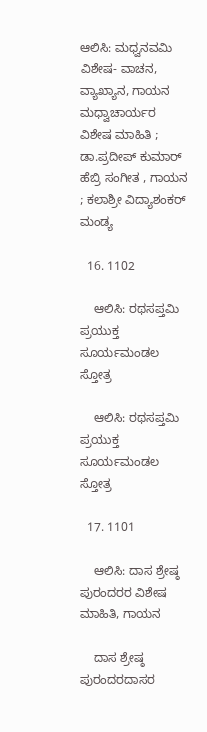ಆಲಿಸಿ: ಮಧ್ವನವಮಿ ವಿಶೇಷ- ವಾಚನ, ವ್ಯಾಖ್ಯಾನ, ಗಾಯನ ಮಧ್ವಾಚಾರ್ಯರ ವಿಶೇಷ ಮಾಹಿತಿ ; ಡಾ.ಪ್ರದೀಪ್ ಕುಮಾರ್ ಹೆಬ್ರಿ ಸಂಗೀತ , ಗಾಯನ ; ಕಲಾಶ್ರೀ ವಿದ್ಯಾಶಂಕರ್ ಮಂಡ್ಯ

  16. 1102

    ಆಲಿಸಿ: ರಥಸಪ್ತಮಿ ಪ್ರಯುಕ್ತ ಸೂರ್ಯಮಂಡಲ ಸ್ತೋತ್ರ

    ಆಲಿಸಿ: ರಥಸಪ್ತಮಿ ಪ್ರಯುಕ್ತ ಸೂರ್ಯಮಂಡಲ ಸ್ತೋತ್ರ

  17. 1101

    ಆಲಿಸಿ: ದಾಸ ಶ್ರೇಷ್ಠ ಪುರಂದರರ ವಿಶೇಷ ಮಾಹಿತಿ, ಗಾಯನ

    ದಾಸ ಶ್ರೇಷ್ಠ ಪುರಂದರದಾಸರ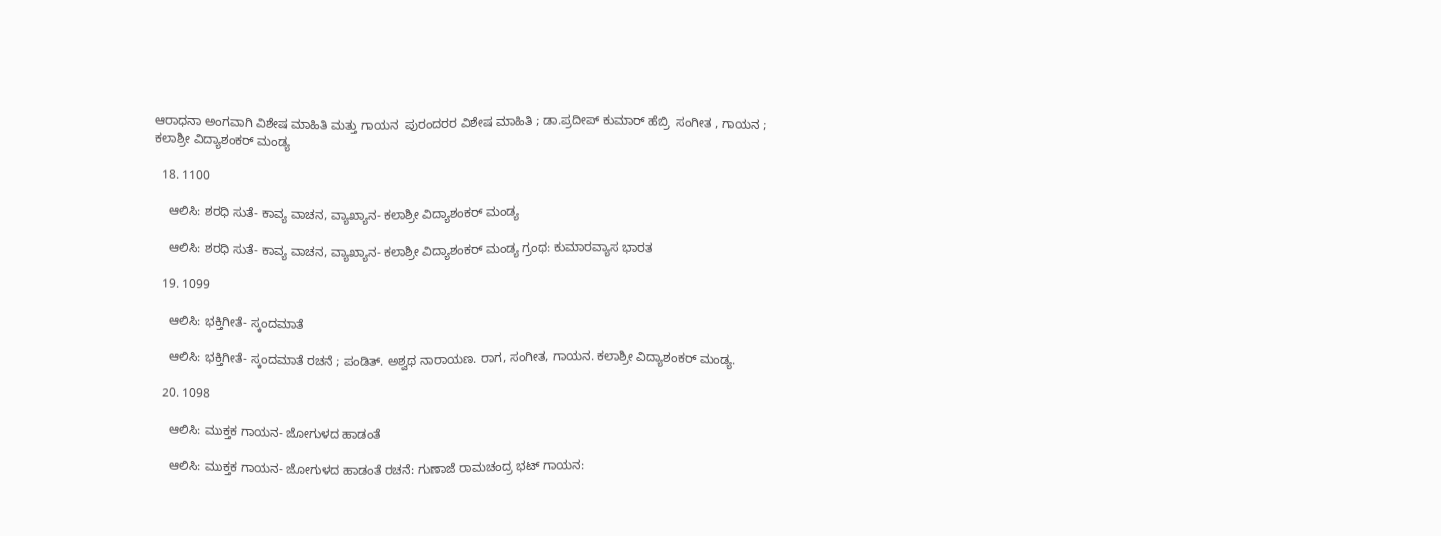ಆರಾಧನಾ ಅಂಗವಾಗಿ ವಿಶೇಷ ಮಾಹಿತಿ ಮತ್ತು ಗಾಯನ  ಪುರಂದರರ ವಿಶೇಷ ಮಾಹಿತಿ ; ಡಾ.ಪ್ರದೀಪ್ ಕುಮಾರ್ ಹೆಬ್ರಿ  ಸಂಗೀತ , ಗಾಯನ ; ಕಲಾಶ್ರೀ ವಿದ್ಯಾಶಂಕರ್ ಮಂಡ್ಯ

  18. 1100

    ಆಲಿಸಿ: ಶರಧಿ ಸುತೆ- ಕಾವ್ಯ ವಾಚನ, ವ್ಯಾಖ್ಯಾನ- ಕಲಾಶ್ರೀ ವಿದ್ಯಾಶಂಕರ್ ಮಂಡ್ಯ

    ಆಲಿಸಿ: ಶರಧಿ ಸುತೆ- ಕಾವ್ಯ ವಾಚನ, ವ್ಯಾಖ್ಯಾನ- ಕಲಾಶ್ರೀ ವಿದ್ಯಾಶಂಕರ್ ಮಂಡ್ಯ ಗ್ರಂಥ: ಕುಮಾರವ್ಯಾಸ ಭಾರತ

  19. 1099

    ಆಲಿಸಿ: ಭಕ್ತಿಗೀತೆ- ಸ್ಕಂದಮಾತೆ

    ಆಲಿಸಿ: ಭಕ್ತಿಗೀತೆ- ಸ್ಕಂದಮಾತೆ ರಚನೆ ; ಪಂಡಿತ್. ಅಶ್ವಥ ನಾರಾಯಣ. ರಾಗ, ಸಂಗೀತ, ಗಾಯನ. ಕಲಾಶ್ರೀ ವಿದ್ಯಾಶಂಕರ್ ಮಂಡ್ಯ.

  20. 1098

    ಆಲಿಸಿ: ಮುಕ್ತಕ ಗಾಯನ- ಜೋಗುಳದ ಹಾಡಂತೆ

    ಆಲಿಸಿ: ಮುಕ್ತಕ ಗಾಯನ- ಜೋಗುಳದ ಹಾಡಂತೆ ರಚನೆ: ಗುಣಾಜೆ ರಾಮಚಂದ್ರ ಭಟ್ ಗಾಯನ: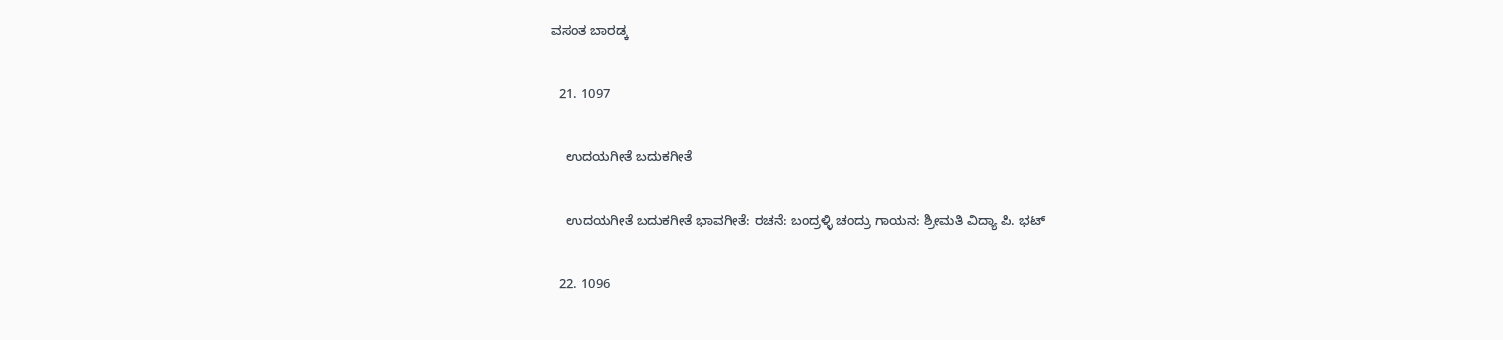ವಸಂತ ಬಾರಡ್ಕ

  21. 1097

    ಉದಯಗೀತೆ ಬದುಕಗೀತೆ

    ಉದಯಗೀತೆ ಬದುಕಗೀತೆ ಭಾವಗೀತೆ: ರಚನೆ: ಬಂದ್ರಳ್ಳಿ ಚಂದ್ರು ಗಾಯನ: ಶ್ರೀಮತಿ ವಿದ್ಯಾ ಪಿ. ಭಟ್

  22. 1096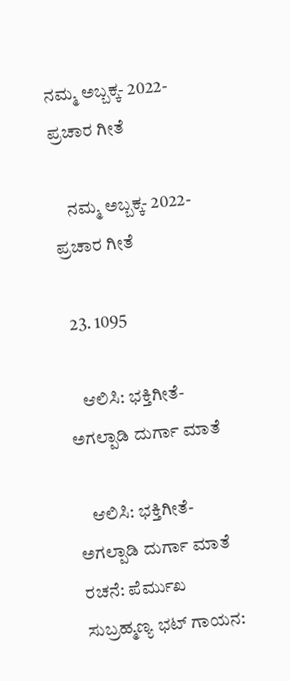ನಮ್ಮ ಅಬ್ಬಕ್ಕ- 2022- ಪ್ರಚಾರ ಗೀತೆ

    ನಮ್ಮ ಅಬ್ಬಕ್ಕ- 2022- ಪ್ರಚಾರ ಗೀತೆ

  23. 1095

    ಆಲಿಸಿ: ಭಕ್ತಿಗೀತೆ- ಅಗಲ್ಪಾಡಿ ದುರ್ಗಾ ಮಾತೆ

    ಆಲಿಸಿ: ಭಕ್ತಿಗೀತೆ- ಅಗಲ್ಪಾಡಿ ದುರ್ಗಾ ಮಾತೆ ರಚನೆ: ಪೆರ್ಮುಖ ಸುಬ್ರಹ್ಮಣ್ಯ ಭಟ್ ಗಾಯನ: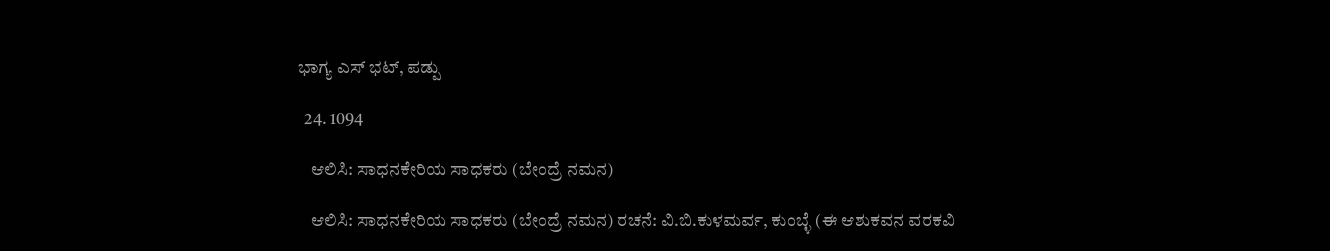ಭಾಗ್ಯ ಎಸ್ ಭಟ್‌, ಪಡ್ಪು

  24. 1094

    ಆಲಿಸಿ: ಸಾಧನಕೇರಿಯ ಸಾಧಕರು (ಬೇಂದ್ರೆ ನಮನ)

    ಆಲಿಸಿ: ಸಾಧನಕೇರಿಯ ಸಾಧಕರು (ಬೇಂದ್ರೆ ನಮನ) ರಚನೆ: ವಿ.ಬಿ.ಕುಳಮರ್ವ, ಕುಂಬ್ಳೆ (ಈ ಆಶುಕವನ ವರಕವಿ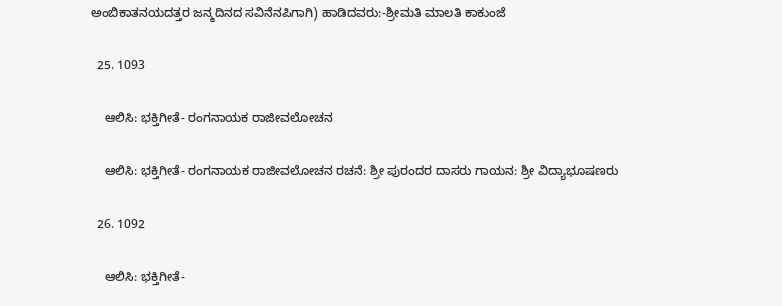ಅಂಬಿಕಾತನಯದತ್ತರ ಜನ್ಮದಿನದ ಸವಿನೆನಪಿಗಾಗಿ) ಹಾಡಿದವರು:-ಶ್ರೀಮತಿ ಮಾಲತಿ ಕಾಕುಂಜೆ

  25. 1093

    ಆಲಿಸಿ: ಭಕ್ತಿಗೀತೆ- ರಂಗನಾಯಕ ರಾಜೀವಲೋಚನ

    ಆಲಿಸಿ: ಭಕ್ತಿಗೀತೆ- ರಂಗನಾಯಕ ರಾಜೀವಲೋಚನ ರಚನೆ: ಶ್ರೀ ಪುರಂದರ ದಾಸರು ಗಾಯನ: ಶ್ರೀ ವಿದ್ಯಾಭೂಷಣರು

  26. 1092

    ಆಲಿಸಿ: ಭಕ್ತಿಗೀತೆ-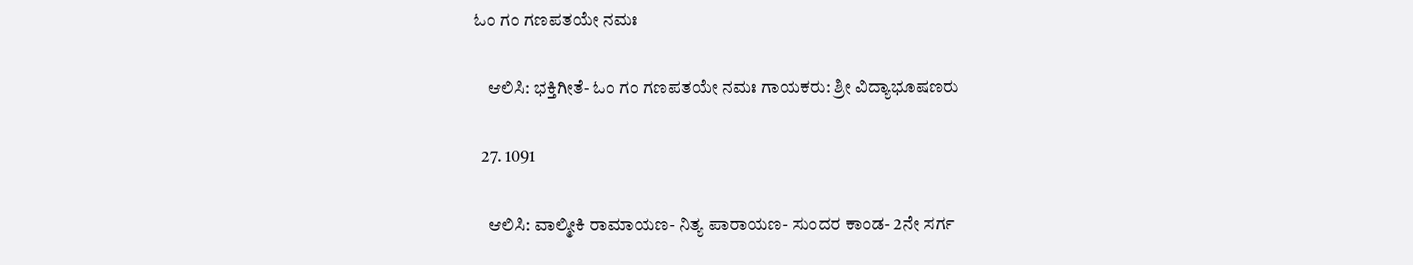ಓಂ ಗಂ ಗಣಪತಯೇ ನಮಃ

    ಆಲಿಸಿ: ಭಕ್ತಿಗೀತೆ- ಓಂ ಗಂ ಗಣಪತಯೇ ನಮಃ ಗಾಯಕರು: ಶ್ರೀ ವಿದ್ಯಾಭೂಷಣರು

  27. 1091

    ಆಲಿಸಿ: ವಾಲ್ಮೀಕಿ ರಾಮಾಯಣ- ನಿತ್ಯ ಪಾರಾಯಣ- ಸುಂದರ ಕಾಂಡ- 2ನೇ ಸರ್ಗ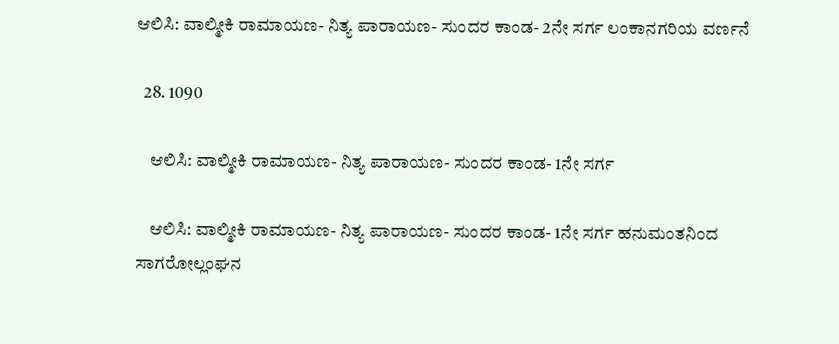ಆಲಿಸಿ: ವಾಲ್ಮೀಕಿ ರಾಮಾಯಣ- ನಿತ್ಯ ಪಾರಾಯಣ- ಸುಂದರ ಕಾಂಡ- 2ನೇ ಸರ್ಗ ಲಂಕಾನಗರಿಯ ವರ್ಣನೆ

  28. 1090

    ಆಲಿಸಿ: ವಾಲ್ಮೀಕಿ ರಾಮಾಯಣ- ನಿತ್ಯ ಪಾರಾಯಣ- ಸುಂದರ ಕಾಂಡ- 1ನೇ ಸರ್ಗ

    ಆಲಿಸಿ: ವಾಲ್ಮೀಕಿ ರಾಮಾಯಣ- ನಿತ್ಯ ಪಾರಾಯಣ- ಸುಂದರ ಕಾಂಡ- 1ನೇ ಸರ್ಗ ಹನುಮಂತನಿಂದ ಸಾಗರೋಲ್ಲಂಘನ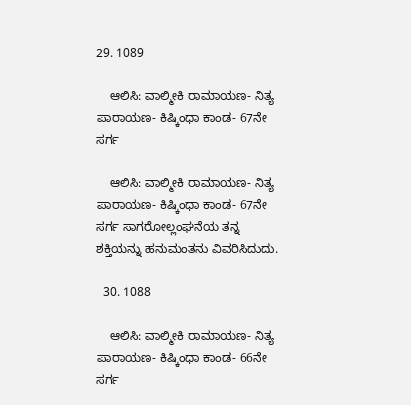29. 1089

    ಆಲಿಸಿ: ವಾಲ್ಮೀಕಿ ರಾಮಾಯಣ- ನಿತ್ಯ ಪಾರಾಯಣ- ಕಿಷ್ಕಿಂಧಾ ಕಾಂಡ- 67ನೇ ಸರ್ಗ

    ಆಲಿಸಿ: ವಾಲ್ಮೀಕಿ ರಾಮಾಯಣ- ನಿತ್ಯ ಪಾರಾಯಣ- ಕಿಷ್ಕಿಂಧಾ ಕಾಂಡ- 67ನೇ ಸರ್ಗ ಸಾಗರೋಲ್ಲಂಘನೆಯ ತನ್ನ ಶಕ್ತಿಯನ್ನು ಹನುಮಂತನು ವಿವರಿಸಿದುದು.

  30. 1088

    ಆಲಿಸಿ: ವಾಲ್ಮೀಕಿ ರಾಮಾಯಣ- ನಿತ್ಯ ಪಾರಾಯಣ- ಕಿಷ್ಕಿಂಧಾ ಕಾಂಡ- 66ನೇ ಸರ್ಗ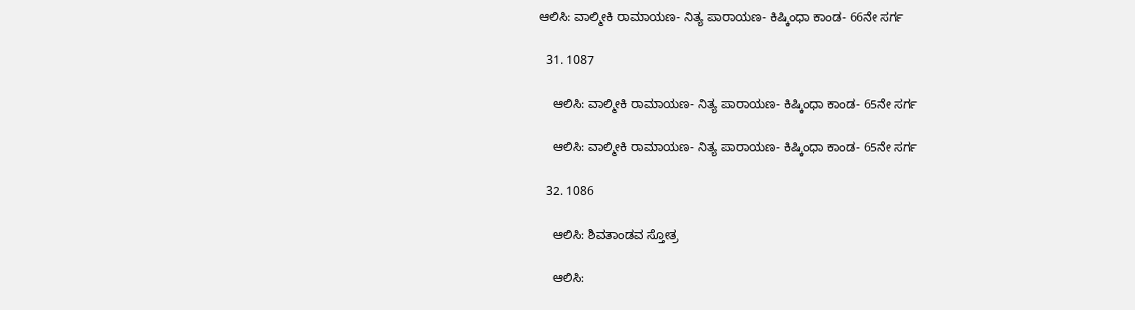ಆಲಿಸಿ: ವಾಲ್ಮೀಕಿ ರಾಮಾಯಣ- ನಿತ್ಯ ಪಾರಾಯಣ- ಕಿಷ್ಕಿಂಧಾ ಕಾಂಡ- 66ನೇ ಸರ್ಗ

  31. 1087

    ಆಲಿಸಿ: ವಾಲ್ಮೀಕಿ ರಾಮಾಯಣ- ನಿತ್ಯ ಪಾರಾಯಣ- ಕಿಷ್ಕಿಂಧಾ ಕಾಂಡ- 65ನೇ ಸರ್ಗ

    ಆಲಿಸಿ: ವಾಲ್ಮೀಕಿ ರಾಮಾಯಣ- ನಿತ್ಯ ಪಾರಾಯಣ- ಕಿಷ್ಕಿಂಧಾ ಕಾಂಡ- 65ನೇ ಸರ್ಗ

  32. 1086

    ಆಲಿಸಿ: ಶಿವತಾಂಡವ ಸ್ತೋತ್ರ

    ಆಲಿಸಿ: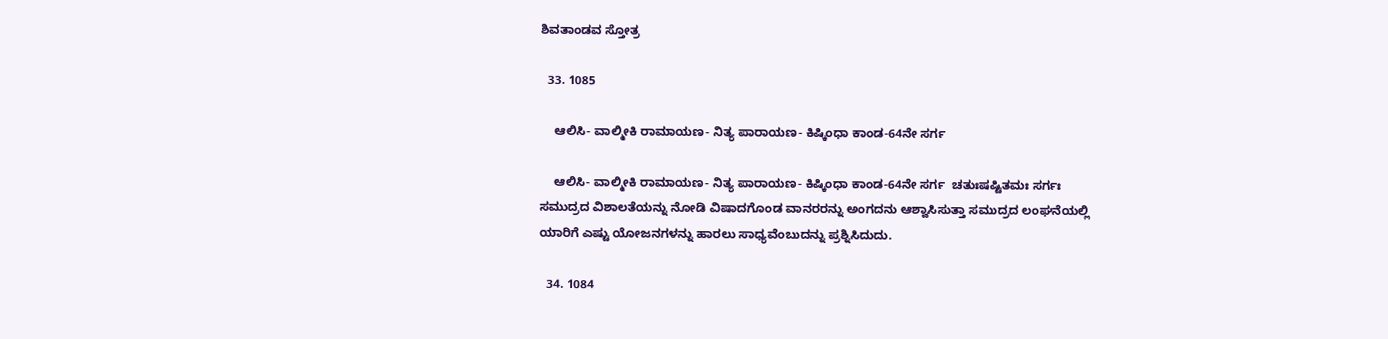ಶಿವತಾಂಡವ ಸ್ತೋತ್ರ

  33. 1085

    ಆಲಿಸಿ- ವಾಲ್ಮೀಕಿ ರಾಮಾಯಣ- ನಿತ್ಯ ಪಾರಾಯಣ- ಕಿಷ್ಕಿಂಧಾ ಕಾಂಡ-64ನೇ ಸರ್ಗ

    ಆಲಿಸಿ- ವಾಲ್ಮೀಕಿ ರಾಮಾಯಣ- ನಿತ್ಯ ಪಾರಾಯಣ- ಕಿಷ್ಕಿಂಧಾ ಕಾಂಡ-64ನೇ ಸರ್ಗ  ಚತುಃಷಷ್ಟಿತಮಃ ಸರ್ಗಃ  ಸಮುದ್ರದ ವಿಶಾಲತೆಯನ್ನು ನೋಡಿ ವಿಷಾದಗೊಂಡ ವಾನರರನ್ನು ಅಂಗದನು ಆಶ್ವಾಸಿಸುತ್ತಾ ಸಮುದ್ರದ ಲಂಘನೆಯಲ್ಲಿ ಯಾರಿಗೆ ಎಷ್ಟು ಯೋಜನಗಳನ್ನು ಹಾರಲು ಸಾಧ್ಯವೆಂಬುದನ್ನು ಪ್ರಶ್ನಿಸಿದುದು.

  34. 1084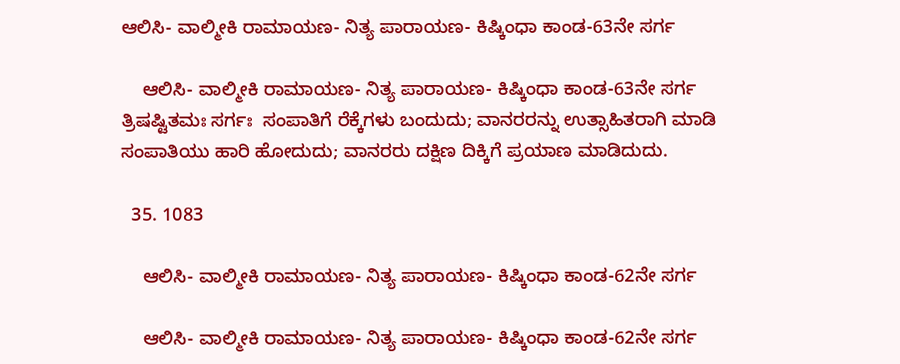ಆಲಿಸಿ- ವಾಲ್ಮೀಕಿ ರಾಮಾಯಣ- ನಿತ್ಯ ಪಾರಾಯಣ- ಕಿಷ್ಕಿಂಧಾ ಕಾಂಡ-63ನೇ ಸರ್ಗ

    ಆಲಿಸಿ- ವಾಲ್ಮೀಕಿ ರಾಮಾಯಣ- ನಿತ್ಯ ಪಾರಾಯಣ- ಕಿಷ್ಕಿಂಧಾ ಕಾಂಡ-63ನೇ ಸರ್ಗ ತ್ರಿಷಷ್ಟಿತಮಃ ಸರ್ಗಃ  ಸಂಪಾತಿಗೆ ರೆಕ್ಕೆಗಳು ಬಂದುದು; ವಾನರರನ್ನು ಉತ್ಸಾಹಿತರಾಗಿ ಮಾಡಿ ಸಂಪಾತಿಯು ಹಾರಿ ಹೋದುದು; ವಾನರರು ದಕ್ಷಿಣ ದಿಕ್ಕಿಗೆ ಪ್ರಯಾಣ ಮಾಡಿದುದು.

  35. 1083

    ಆಲಿಸಿ- ವಾಲ್ಮೀಕಿ ರಾಮಾಯಣ- ನಿತ್ಯ ಪಾರಾಯಣ- ಕಿಷ್ಕಿಂಧಾ ಕಾಂಡ-62ನೇ ಸರ್ಗ

    ಆಲಿಸಿ- ವಾಲ್ಮೀಕಿ ರಾಮಾಯಣ- ನಿತ್ಯ ಪಾರಾಯಣ- ಕಿಷ್ಕಿಂಧಾ ಕಾಂಡ-62ನೇ ಸರ್ಗ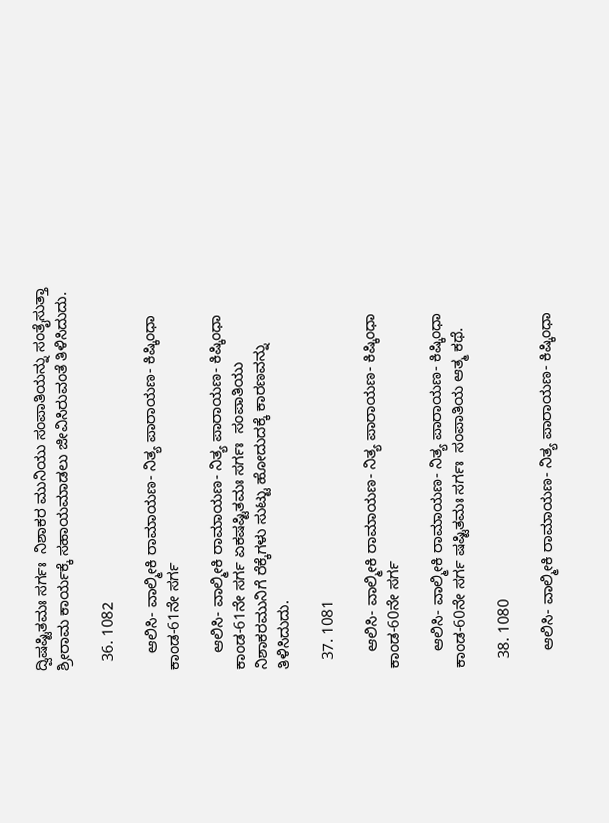ದ್ವಿಷಷ್ಟಿತಮಃ ಸರ್ಗಃ  ನಿಶಾಕರ ಮುನಿಯು ಸಂಪಾತಿಯನ್ನು ಸಂತೈಸುತ್ತಾ ಶ್ರೀರಾಮ ಕಾರ್ಯಕ್ಕೆ ಸಹಾಯಮಾಡಲು ಜೀವಿಸಿರುವಂತೆ ತಿಳಿಸಿದುದು.

  36. 1082

    ಆಲಿಸಿ- ವಾಲ್ಮೀಕಿ ರಾಮಾಯಣ- ನಿತ್ಯ ಪಾರಾಯಣ- ಕಿಷ್ಕಿಂಧಾ ಕಾಂಡ-61ನೇ ಸರ್ಗ

    ಆಲಿಸಿ- ವಾಲ್ಮೀಕಿ ರಾಮಾಯಣ- ನಿತ್ಯ ಪಾರಾಯಣ- ಕಿಷ್ಕಿಂಧಾ ಕಾಂಡ-61ನೇ ಸರ್ಗ ಏಕಷಷ್ಟಿತಮಃ ಸರ್ಗಃ  ಸಂಪಾತಿಯು ನಿಶಾಕರಮುನಿಗೆ ರೆಕ್ಕೆಗಳು ಸುಟ್ಟು ಹೋದುದಕ್ಕೆ ಕಾರಣವನ್ನು ತಿಳಿಸಿದುದು.

  37. 1081

    ಆಲಿಸಿ- ವಾಲ್ಮೀಕಿ ರಾಮಾಯಣ- ನಿತ್ಯ ಪಾರಾಯಣ- ಕಿಷ್ಕಿಂಧಾ ಕಾಂಡ-60ನೇ ಸರ್ಗ

    ಆಲಿಸಿ- ವಾಲ್ಮೀಕಿ ರಾಮಾಯಣ- ನಿತ್ಯ ಪಾರಾಯಣ- ಕಿಷ್ಕಿಂಧಾ ಕಾಂಡ-60ನೇ ಸರ್ಗ ಷಷ್ಟಿತಮಃ ಸರ್ಗಃ  ಸಂಪಾತಿಯ ಆತ್ಮ ಕಥೆ.

  38. 1080

    ಆಲಿಸಿ- ವಾಲ್ಮೀಕಿ ರಾಮಾಯಣ- ನಿತ್ಯ ಪಾರಾಯಣ- ಕಿಷ್ಕಿಂಧಾ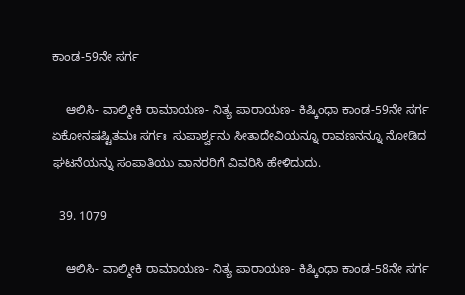ಕಾಂಡ-59ನೇ ಸರ್ಗ

    ಆಲಿಸಿ- ವಾಲ್ಮೀಕಿ ರಾಮಾಯಣ- ನಿತ್ಯ ಪಾರಾಯಣ- ಕಿಷ್ಕಿಂಧಾ ಕಾಂಡ-59ನೇ ಸರ್ಗ ಏಕೋನಷಷ್ಟಿತಮಃ ಸರ್ಗಃ  ಸುಪಾರ್ಶ್ವನು ಸೀತಾದೇವಿಯನ್ನೂ ರಾವಣನನ್ನೂ ನೋಡಿದ ಘಟನೆಯನ್ನು ಸಂಪಾತಿಯು ವಾನರರಿಗೆ ವಿವರಿಸಿ ಹೇಳಿದುದು.

  39. 1079

    ಆಲಿಸಿ- ವಾಲ್ಮೀಕಿ ರಾಮಾಯಣ- ನಿತ್ಯ ಪಾರಾಯಣ- ಕಿಷ್ಕಿಂಧಾ ಕಾಂಡ-58ನೇ ಸರ್ಗ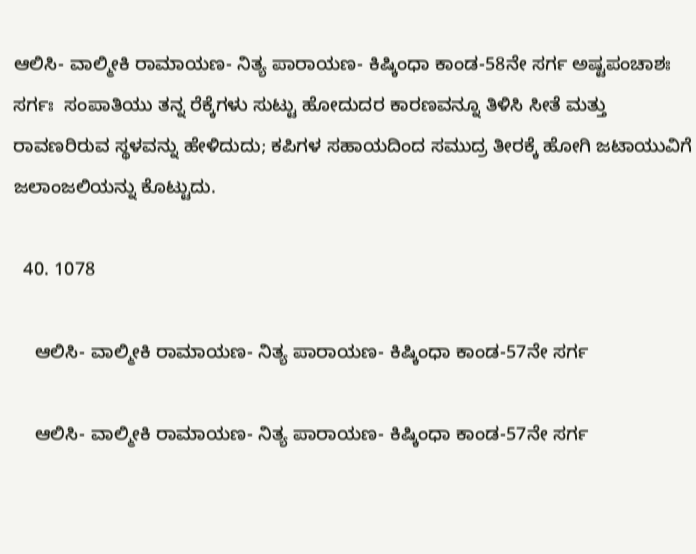ಆಲಿಸಿ- ವಾಲ್ಮೀಕಿ ರಾಮಾಯಣ- ನಿತ್ಯ ಪಾರಾಯಣ- ಕಿಷ್ಕಿಂಧಾ ಕಾಂಡ-58ನೇ ಸರ್ಗ ಅಷ್ಟಪಂಚಾಶಃ  ಸರ್ಗಃ  ಸಂಪಾತಿಯು ತನ್ನ ರೆಕ್ಕೆಗಳು ಸುಟ್ಟು ಹೋದುದರ ಕಾರಣವನ್ನೂ ತಿಳಿಸಿ ಸೀತೆ ಮತ್ತು ರಾವಣರಿರುವ ಸ್ಥಳವನ್ನು ಹೇಳಿದುದು; ಕಪಿಗಳ ಸಹಾಯದಿಂದ ಸಮುದ್ರ ತೀರಕ್ಕೆ ಹೋಗಿ ಜಟಾಯುವಿಗೆ ಜಲಾಂಜಲಿಯನ್ನು ಕೊಟ್ಟುದು.

  40. 1078

    ಆಲಿಸಿ- ವಾಲ್ಮೀಕಿ ರಾಮಾಯಣ- ನಿತ್ಯ ಪಾರಾಯಣ- ಕಿಷ್ಕಿಂಧಾ ಕಾಂಡ-57ನೇ ಸರ್ಗ

    ಆಲಿಸಿ- ವಾಲ್ಮೀಕಿ ರಾಮಾಯಣ- ನಿತ್ಯ ಪಾರಾಯಣ- ಕಿಷ್ಕಿಂಧಾ ಕಾಂಡ-57ನೇ ಸರ್ಗ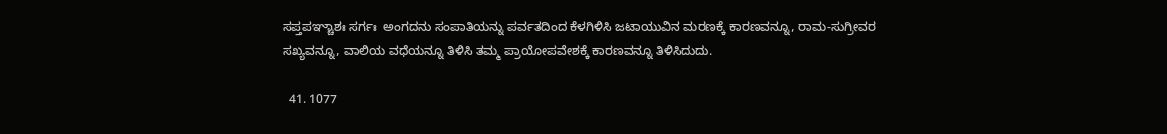ಸಪ್ತಪಞ್ಚಾಶಃ ಸರ್ಗಃ  ಅಂಗದನು ಸಂಪಾತಿಯನ್ನು ಪರ್ವತದಿಂದ ಕೆಳಗಿಳಿಸಿ ಜಟಾಯುವಿನ ಮರಣಕ್ಕೆ ಕಾರಣವನ್ನೂ, ರಾಮ-ಸುಗ್ರೀವರ ಸಖ್ಯವನ್ನೂ, ವಾಲಿಯ ವಧೆಯನ್ನೂ ತಿಳಿಸಿ ತಮ್ಮ ಪ್ರಾಯೋಪವೇಶಕ್ಕೆ ಕಾರಣವನ್ನೂ ತಿಳಿಸಿದುದು.

  41. 1077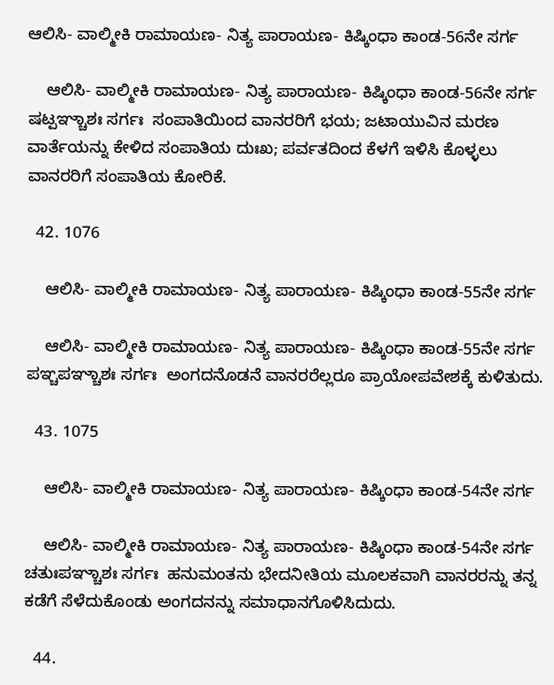ಆಲಿಸಿ- ವಾಲ್ಮೀಕಿ ರಾಮಾಯಣ- ನಿತ್ಯ ಪಾರಾಯಣ- ಕಿಷ್ಕಿಂಧಾ ಕಾಂಡ-56ನೇ ಸರ್ಗ

    ಆಲಿಸಿ- ವಾಲ್ಮೀಕಿ ರಾಮಾಯಣ- ನಿತ್ಯ ಪಾರಾಯಣ- ಕಿಷ್ಕಿಂಧಾ ಕಾಂಡ-56ನೇ ಸರ್ಗ ಷಟ್ಪಞ್ಚಾಶಃ ಸರ್ಗಃ  ಸಂಪಾತಿಯಿಂದ ವಾನರರಿಗೆ ಭಯ; ಜಟಾಯುವಿನ ಮರಣ ವಾರ್ತೆಯನ್ನು ಕೇಳಿದ ಸಂಪಾತಿಯ ದುಃಖ; ಪರ್ವತದಿಂದ ಕೆಳಗೆ ಇಳಿಸಿ ಕೊಳ್ಳಲು ವಾನರರಿಗೆ ಸಂಪಾತಿಯ ಕೋರಿಕೆ.

  42. 1076

    ಆಲಿಸಿ- ವಾಲ್ಮೀಕಿ ರಾಮಾಯಣ- ನಿತ್ಯ ಪಾರಾಯಣ- ಕಿಷ್ಕಿಂಧಾ ಕಾಂಡ-55ನೇ ಸರ್ಗ

    ಆಲಿಸಿ- ವಾಲ್ಮೀಕಿ ರಾಮಾಯಣ- ನಿತ್ಯ ಪಾರಾಯಣ- ಕಿಷ್ಕಿಂಧಾ ಕಾಂಡ-55ನೇ ಸರ್ಗ ಪಞ್ಚಪಞ್ಚಾಶಃ ಸರ್ಗಃ  ಅಂಗದನೊಡನೆ ವಾನರರೆಲ್ಲರೂ ಪ್ರಾಯೋಪವೇಶಕ್ಕೆ ಕುಳಿತುದು.

  43. 1075

    ಆಲಿಸಿ- ವಾಲ್ಮೀಕಿ ರಾಮಾಯಣ- ನಿತ್ಯ ಪಾರಾಯಣ- ಕಿಷ್ಕಿಂಧಾ ಕಾಂಡ-54ನೇ ಸರ್ಗ

    ಆಲಿಸಿ- ವಾಲ್ಮೀಕಿ ರಾಮಾಯಣ- ನಿತ್ಯ ಪಾರಾಯಣ- ಕಿಷ್ಕಿಂಧಾ ಕಾಂಡ-54ನೇ ಸರ್ಗ ಚತುಃಪಞ್ಚಾಶಃ ಸರ್ಗಃ  ಹನುಮಂತನು ಭೇದನೀತಿಯ ಮೂಲಕವಾಗಿ ವಾನರರನ್ನು ತನ್ನ ಕಡೆಗೆ ಸೆಳೆದುಕೊಂಡು ಅಂಗದನನ್ನು ಸಮಾಧಾನಗೊಳಿಸಿದುದು.

  44.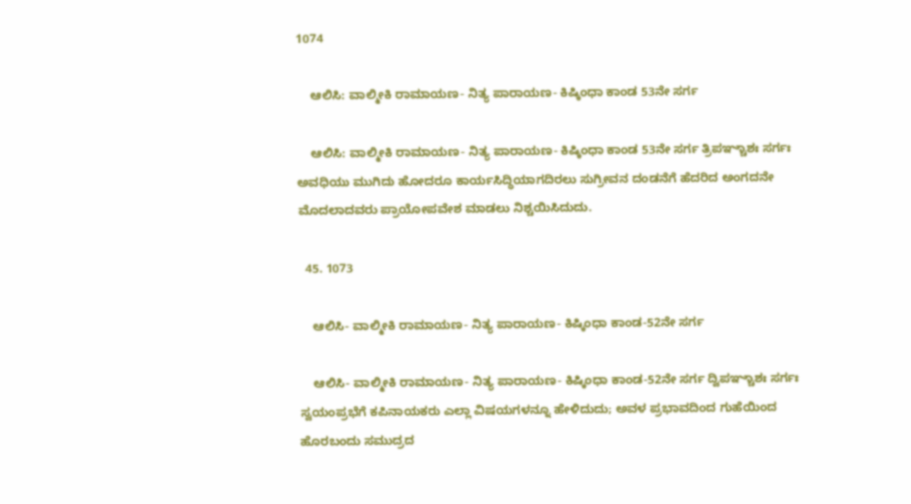1074

    ಆಲಿಸಿ: ವಾಲ್ಮೀಕಿ ರಾಮಾಯಣ- ನಿತ್ಯ ಪಾರಾಯಣ- ಕಿಷ್ಕಿಂಧಾ ಕಾಂಡ 53ನೇ ಸರ್ಗ

    ಆಲಿಸಿ: ವಾಲ್ಮೀಕಿ ರಾಮಾಯಣ- ನಿತ್ಯ ಪಾರಾಯಣ- ಕಿಷ್ಕಿಂಧಾ ಕಾಂಡ 53ನೇ ಸರ್ಗ ತ್ರಿಪಞ್ಚಾಶಃ ಸರ್ಗಃ  ಅವಧಿಯು ಮುಗಿದು ಹೋದರೂ ಕಾರ್ಯಸಿದ್ಧಿಯಾಗದಿರಲು ಸುಗ್ರೀವನ ದಂಡನೆಗೆ ಹೆದರಿದ ಅಂಗದನೇ ಮೊದಲಾದವರು ಪ್ರಾಯೋಪವೇಶ ಮಾಡಲು ನಿಶ್ಚಯಿಸಿದುದು.

  45. 1073

    ಆಲಿಸಿ- ವಾಲ್ಮೀಕಿ ರಾಮಾಯಣ- ನಿತ್ಯ ಪಾರಾಯಣ- ಕಿಷ್ಕಿಂಧಾ ಕಾಂಡ-52ನೇ ಸರ್ಗ

    ಆಲಿಸಿ- ವಾಲ್ಮೀಕಿ ರಾಮಾಯಣ- ನಿತ್ಯ ಪಾರಾಯಣ- ಕಿಷ್ಕಿಂಧಾ ಕಾಂಡ-52ನೇ ಸರ್ಗ ದ್ವಿಪಞ್ಚಾಶಃ ಸರ್ಗಃ  ಸ್ವಯಂಪ್ರಭೆಗೆ ಕಪಿನಾಯಕರು ಎಲ್ಲಾ ವಿಷಯಗಳನ್ನೂ ಹೇಳಿದುದು; ಅವಳ ಪ್ರಭಾವದಿಂದ ಗುಹೆಯಿಂದ ಹೊರಬಂದು ಸಮುದ್ರದ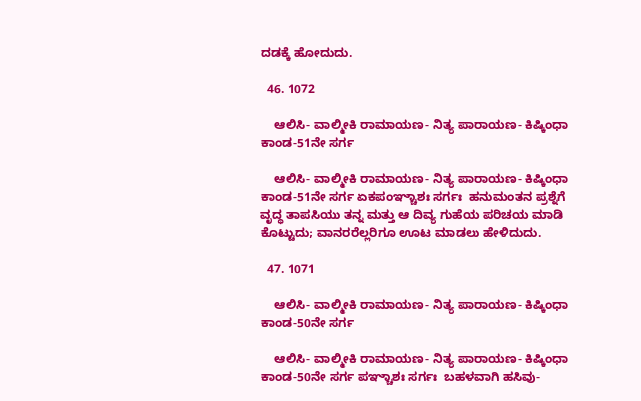ದಡಕ್ಕೆ ಹೋದುದು.

  46. 1072

    ಆಲಿಸಿ- ವಾಲ್ಮೀಕಿ ರಾಮಾಯಣ- ನಿತ್ಯ ಪಾರಾಯಣ- ಕಿಷ್ಕಿಂಧಾ ಕಾಂಡ-51ನೇ ಸರ್ಗ

    ಆಲಿಸಿ- ವಾಲ್ಮೀಕಿ ರಾಮಾಯಣ- ನಿತ್ಯ ಪಾರಾಯಣ- ಕಿಷ್ಕಿಂಧಾ ಕಾಂಡ-51ನೇ ಸರ್ಗ ಏಕಪಂಞ್ಚಾಶಃ ಸರ್ಗಃ  ಹನುಮಂತನ ಪ್ರಶ್ನೆಗೆ ವೃದ್ಧ ತಾಪಸಿಯು ತನ್ನ ಮತ್ತು ಆ ದಿವ್ಯ ಗುಹೆಯ ಪರಿಚಯ ಮಾಡಿ ಕೊಟ್ಟುದು; ವಾನರರೆಲ್ಲರಿಗೂ ಊಟ ಮಾಡಲು ಹೇಳಿದುದು.

  47. 1071

    ಆಲಿಸಿ- ವಾಲ್ಮೀಕಿ ರಾಮಾಯಣ- ನಿತ್ಯ ಪಾರಾಯಣ- ಕಿಷ್ಕಿಂಧಾ ಕಾಂಡ-50ನೇ ಸರ್ಗ

    ಆಲಿಸಿ- ವಾಲ್ಮೀಕಿ ರಾಮಾಯಣ- ನಿತ್ಯ ಪಾರಾಯಣ- ಕಿಷ್ಕಿಂಧಾ ಕಾಂಡ-50ನೇ ಸರ್ಗ ಪಞ್ಚಾಶಃ ಸರ್ಗಃ  ಬಹಳವಾಗಿ ಹಸಿವು-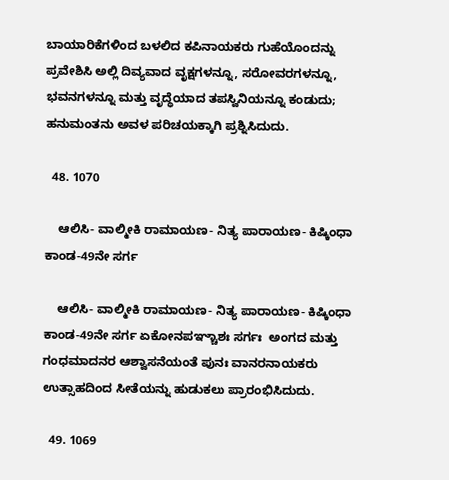ಬಾಯಾರಿಕೆಗಳಿಂದ ಬಳಲಿದ ಕಪಿನಾಯಕರು ಗುಹೆಯೊಂದನ್ನು ಪ್ರವೇಶಿಸಿ ಅಲ್ಲಿ ದಿವ್ಯವಾದ ವೃಕ್ಷಗಳನ್ನೂ, ಸರೋವರಗಳನ್ನೂ, ಭವನಗಳನ್ನೂ ಮತ್ತು ವೃದ್ಧೆಯಾದ ತಪಸ್ವಿನಿಯನ್ನೂ ಕಂಡುದು; ಹನುಮಂತನು ಅವಳ ಪರಿಚಯಕ್ಕಾಗಿ ಪ್ರಶ್ನಿಸಿದುದು.

  48. 1070

    ಆಲಿಸಿ- ವಾಲ್ಮೀಕಿ ರಾಮಾಯಣ- ನಿತ್ಯ ಪಾರಾಯಣ- ಕಿಷ್ಕಿಂಧಾ ಕಾಂಡ-49ನೇ ಸರ್ಗ

    ಆಲಿಸಿ- ವಾಲ್ಮೀಕಿ ರಾಮಾಯಣ- ನಿತ್ಯ ಪಾರಾಯಣ- ಕಿಷ್ಕಿಂಧಾ ಕಾಂಡ-49ನೇ ಸರ್ಗ ಏಕೋನಪಞ್ಚಾಶಃ ಸರ್ಗಃ  ಅಂಗದ ಮತ್ತು ಗಂಧಮಾದನರ ಆಶ್ವಾಸನೆಯಂತೆ ಪುನಃ ವಾನರನಾಯಕರು ಉತ್ಸಾಹದಿಂದ ಸೀತೆಯನ್ನು ಹುಡುಕಲು ಪ್ರಾರಂಭಿಸಿದುದು.

  49. 1069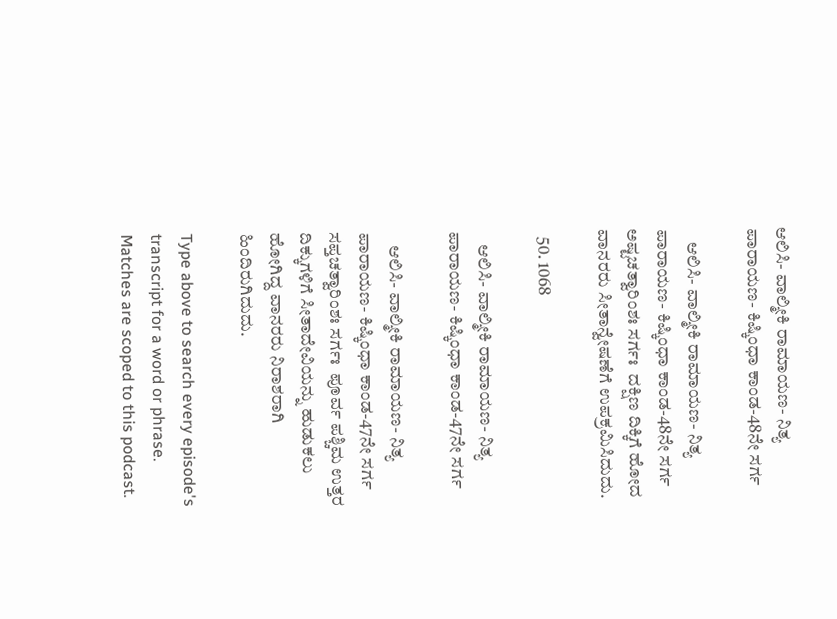ಆಲಿಸಿ- ವಾಲ್ಮೀಕಿ ರಾಮಾಯಣ- ನಿತ್ಯ ಪಾರಾಯಣ- ಕಿಷ್ಕಿಂಧಾ ಕಾಂಡ-48ನೇ ಸರ್ಗ

    ಆಲಿಸಿ- ವಾಲ್ಮೀಕಿ ರಾಮಾಯಣ- ನಿತ್ಯ ಪಾರಾಯಣ- ಕಿಷ್ಕಿಂಧಾ ಕಾಂಡ-48ನೇ ಸರ್ಗ ಅಷ್ಟಚತ್ವಾರಿಂಶಃ ಸರ್ಗಃ  ದಕ್ಷಿಣ ದಿಕ್ಕಿಗೆ ಹೋದ ವಾನರರು ಸೀತಾನ್ವೇಷಣೆಗೆ ಉಪಕ್ರಮಿಸಿದುದು.

  50. 1068

    ಆಲಿಸಿ- ವಾಲ್ಮೀಕಿ ರಾಮಾಯಣ- ನಿತ್ಯ ಪಾರಾಯಣ- ಕಿಷ್ಕಿಂಧಾ ಕಾಂಡ-47ನೇ ಸರ್ಗ

    ಆಲಿಸಿ- ವಾಲ್ಮೀಕಿ ರಾಮಾಯಣ- ನಿತ್ಯ ಪಾರಾಯಣ- ಕಿಷ್ಕಿಂಧಾ ಕಾಂಡ-47ನೇ ಸರ್ಗ ಸಪ್ತಚತ್ವಾರಿಂಶಃ ಸರ್ಗಃ  ಪೂರ್ವ ಪಶ್ಚಿಮ ಉತ್ತರ ದಿಕ್ಕುಗಳಿಗೆ ಸೀತಾದೇವಿಯನ್ನು ಹುಡುಕಲು ಹೋಗಿದ್ದ ವಾನರರು ನಿರಾಶರಾಗಿ ಹಿಂದಿರುಗಿದುದು.

Type above to search every episode's transcript for a word or phrase. Matches are scoped to this podcast.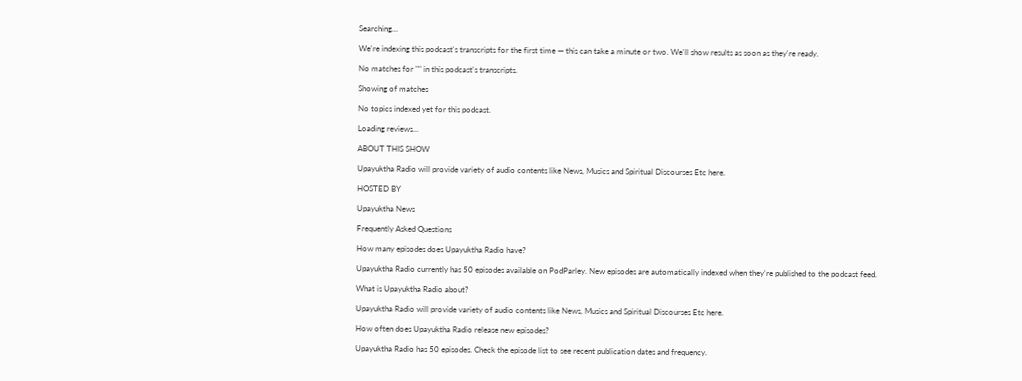Searching…

We're indexing this podcast's transcripts for the first time — this can take a minute or two. We'll show results as soon as they're ready.

No matches for "" in this podcast's transcripts.

Showing of matches

No topics indexed yet for this podcast.

Loading reviews...

ABOUT THIS SHOW

Upayuktha Radio will provide variety of audio contents like News, Musics and Spiritual Discourses Etc here.

HOSTED BY

Upayuktha News

Frequently Asked Questions

How many episodes does Upayuktha Radio have?

Upayuktha Radio currently has 50 episodes available on PodParley. New episodes are automatically indexed when they're published to the podcast feed.

What is Upayuktha Radio about?

Upayuktha Radio will provide variety of audio contents like News, Musics and Spiritual Discourses Etc here.

How often does Upayuktha Radio release new episodes?

Upayuktha Radio has 50 episodes. Check the episode list to see recent publication dates and frequency.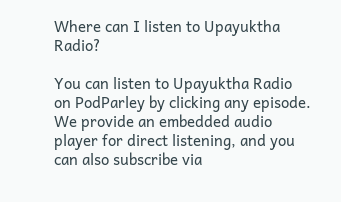Where can I listen to Upayuktha Radio?

You can listen to Upayuktha Radio on PodParley by clicking any episode. We provide an embedded audio player for direct listening, and you can also subscribe via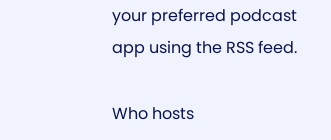your preferred podcast app using the RSS feed.

Who hosts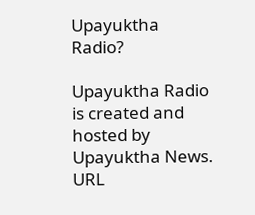Upayuktha Radio?

Upayuktha Radio is created and hosted by Upayuktha News.
URL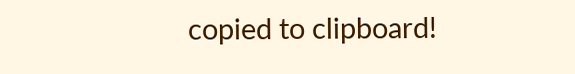copied to clipboard!